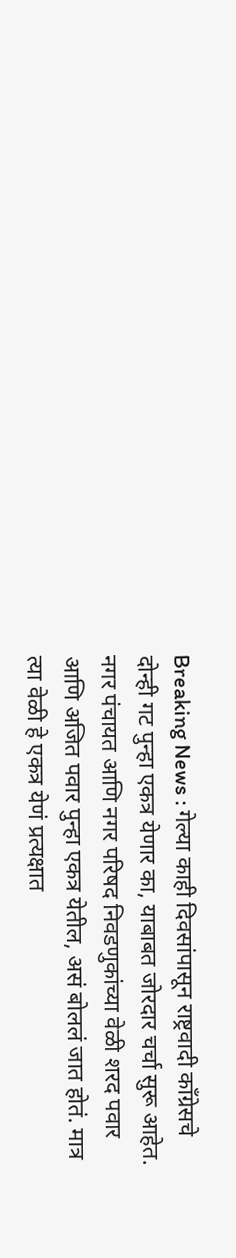Breaking News : गेल्या काही दिवसांपासून राष्ट्रवादी काँग्रेसचे दोन्ही गट पुन्हा एकत्र येणार का, याबाबत जोरदार चर्चा सुरू आहेत. नगर पंचायत आणि नगर परिषद निवडणुकांच्या वेळी शरद पवार आणि अजित पवार पुन्हा एकत्र येतील, असं बोललं जात होतं. मात्र त्या वेळी हे एकत्र येणं प्रत्यक्षात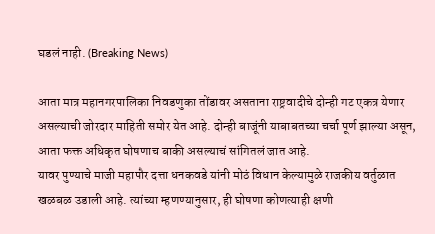घडलं नाही. (Breaking News)

आता मात्र महानगरपालिका निवडणुका तोंडावर असताना राष्ट्रवादीचे दोन्ही गट एकत्र येणार असल्याची जोरदार माहिती समोर येत आहे. दोन्ही बाजूंनी याबाबतच्या चर्चा पूर्ण झाल्या असून, आता फक्त अधिकृत घोषणाच बाकी असल्याचं सांगितलं जात आहे.
यावर पुण्याचे माजी महापौर दत्ता धनकवडे यांनी मोठं विधान केल्यामुळे राजकीय वर्तुळात खळबळ उडाली आहे. त्यांच्या म्हणण्यानुसार, ही घोषणा कोणत्याही क्षणी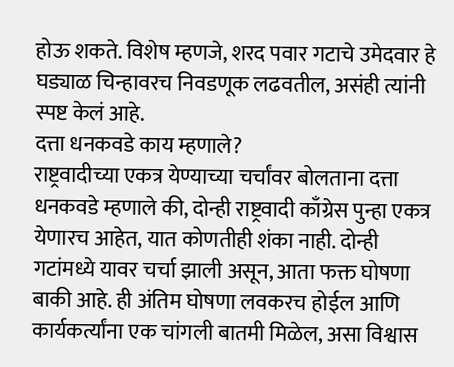होऊ शकते. विशेष म्हणजे, शरद पवार गटाचे उमेदवार हे घड्याळ चिन्हावरच निवडणूक लढवतील, असंही त्यांनी स्पष्ट केलं आहे.
दत्ता धनकवडे काय म्हणाले?
राष्ट्रवादीच्या एकत्र येण्याच्या चर्चांवर बोलताना दत्ता धनकवडे म्हणाले की, दोन्ही राष्ट्रवादी काँग्रेस पुन्हा एकत्र येणारच आहेत, यात कोणतीही शंका नाही. दोन्ही गटांमध्ये यावर चर्चा झाली असून, आता फक्त घोषणा बाकी आहे. ही अंतिम घोषणा लवकरच होईल आणि कार्यकर्त्यांना एक चांगली बातमी मिळेल, असा विश्वास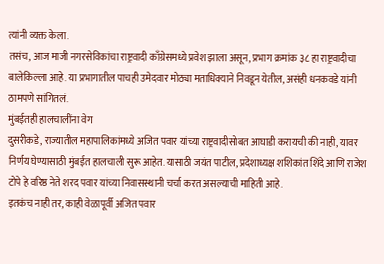त्यांनी व्यक्त केला.
तसंच, आज माजी नगरसेविकांचा राष्ट्रवादी काँग्रेसमध्ये प्रवेश झाला असून, प्रभाग क्रमांक ३८ हा राष्ट्रवादीचा बालेकिल्ला आहे. या प्रभागातील पाचही उमेदवार मोठ्या मताधिक्याने निवडून येतील, असंही धनकवडे यांनी ठामपणे सांगितलं.
मुंबईतही हालचालींना वेग
दुसरीकडे, राज्यातील महापालिकांमध्ये अजित पवार यांच्या राष्ट्रवादीसोबत आघाडी करायची की नाही, यावर निर्णय घेण्यासाठी मुंबईत हालचाली सुरू आहेत. यासाठी जयंत पाटील, प्रदेशाध्यक्ष शशिकांत शिंदे आणि राजेश टोपे हे वरिष्ठ नेते शरद पवार यांच्या निवासस्थानी चर्चा करत असल्याची माहिती आहे.
इतकंच नाही तर, काही वेळापूर्वी अजित पवार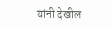यांनी देखील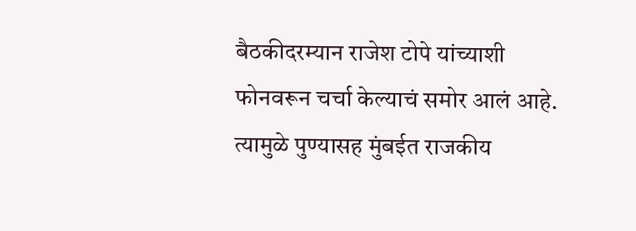बैठकीदरम्यान राजेश टोपे यांच्याशी फोनवरून चर्चा केल्याचं समोर आलं आहे. त्यामुळे पुण्यासह मुंबईत राजकीय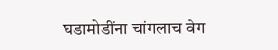घडामोडींना चांगलाच वेग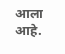आला आहे.